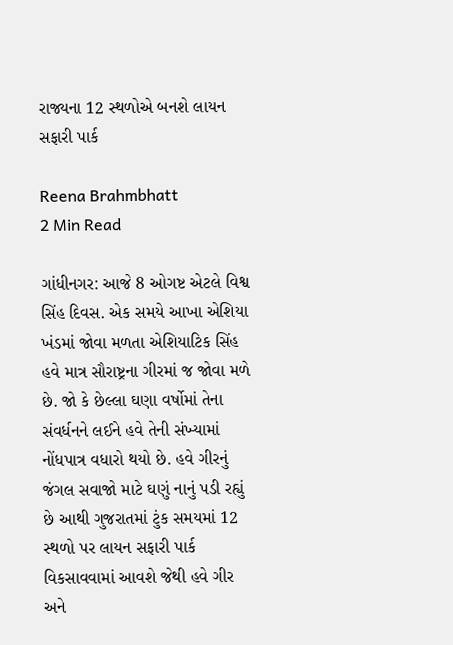રાજ્યના 12 સ્થળોએ બનશે લાયન સફારી પાર્ક

Reena Brahmbhatt
2 Min Read

ગાંધીનગર: આજે 8 ઓગષ્ટ એટલે વિશ્વ સિંહ દિવસ. એક સમયે આખા એશિયા ખંડમાં જોવા મળતા એશિયાટિક સિંહ હવે માત્ર સૌરાષ્ટ્રના ગીરમાં જ જોવા મળે છે. જો કે છેલ્લા ઘણા વર્ષોમાં તેના સંવર્ધનને લઈને હવે તેની સંખ્યામાં નોંધપાત્ર વધારો થયો છે. હવે ગીરનું જંગલ સવાજો માટે ઘણું નાનું પડી રહ્યું છે આથી ગુજરાતમાં ટુંક સમયમાં 12 સ્થળો પર લાયન સફારી પાર્ક વિકસાવવામાં આવશે જેથી હવે ગીર અને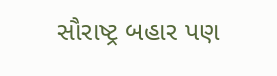સૌરાષ્ટ્ર બહાર પણ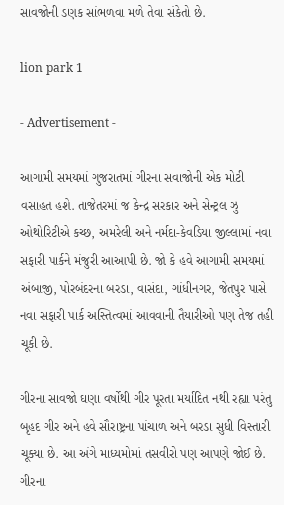સાવજોની ડણક સાંભળવા મળે તેવા સંકેતો છે.

lion park 1

- Advertisement -

આગામી સમયમાં ગુજરાતમાં ગીરના સવાજોની એક મોટી વસાહત હશે. તાજેતરમાં જ કેન્દ્ર સરકાર અને સેન્ટ્રલ ઝુ ઓથોરિટીએ કચ્છ, અમરેલી અને નર્મદા-કેવડિયા જીલ્લામાં નવા સફારી પાર્કને મંજુરી આઆપી છે. જો કે હવે આગામી સમયમાં અંબાજી, પોરબંદરના બરડા, વાસંદા, ગાંધીનગર, જેતપુર પાસે નવા સફારી પાર્ક અસ્તિત્વમાં આવવાની તૈયારીઓ પણ તેજ તહી ચૂકી છે.

ગીરના સાવજો ઘણા વર્ષોથી ગીર પૂરતા મર્યાદિત નથી રહ્યા પરંતુ બૃહદ ગીર અને હવે સૌરાષ્ટ્રના પાંચાળ અને બરડા સુધી વિસ્તારી ચૂક્યા છે. આ અંગે માધ્યમોમાં તસવીરો પણ આપણે જોઈ છે. ગીરના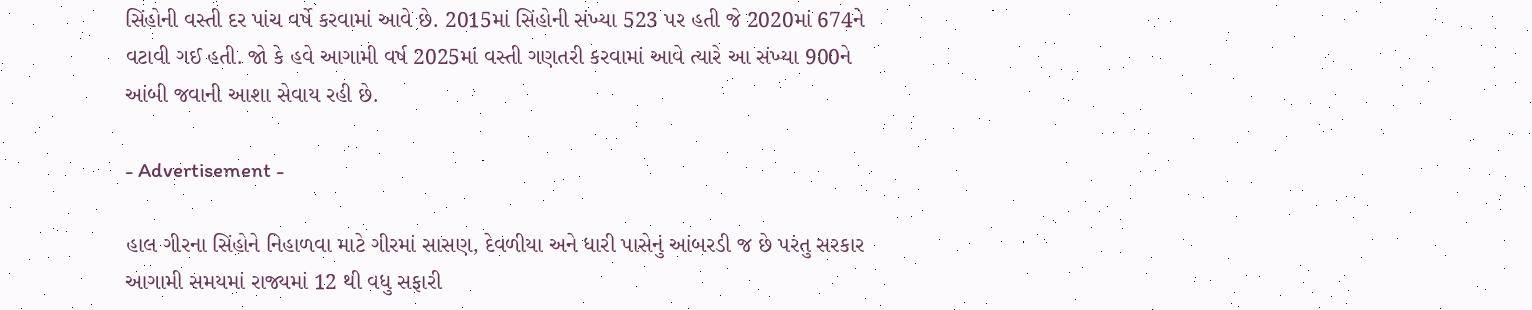સિંહોની વસ્તી દર પાંચ વર્ષે કરવામાં આવે છે. 2015માં સિંહોની સંખ્યા 523 પર હતી જે 2020માં 674ને વટાવી ગઈ હતી. જો કે હવે આગામી વર્ષ 2025માં વસ્તી ગણતરી કરવામાં આવે ત્યારે આ સંખ્યા 900ને આંબી જવાની આશા સેવાય રહી છે.

- Advertisement -

હાલ ગીરના સિંહોને નિહાળવા માટે ગીરમાં સાસણ, દેવળીયા અને ધારી પાસેનું આંબરડી જ છે પરંતુ સરકાર આગામી સમયમાં રાજ્યમાં 12 થી વધુ સફારી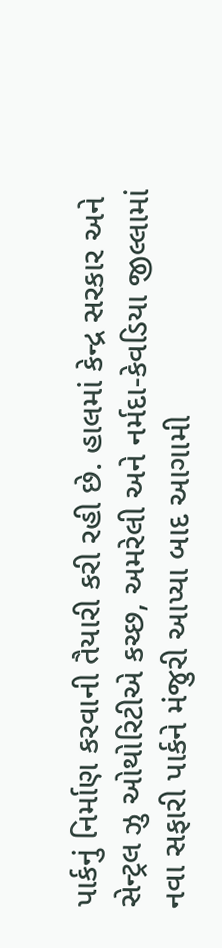પાર્કનું નિર્માણ કરવાની તૈયારી કરી રહી છે. હાલમાં કેન્દ્ર સરકાર અને સેન્ટ્રલ ઝુ ઓથોરિટીએ કચ્છ, અમરેલી અને નર્મદા-કેવડિયા જીલ્લામાં નવા સફારી પાર્કને મંજુરી આપ્યા બાદ આગામી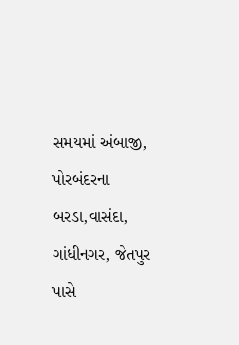સમયમાં અંબાજી, પોરબંદરના બરડા,વાસંદા, ગાંધીનગર, જેતપુર પાસે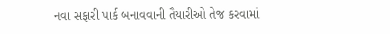નવા સફારી પાર્ક બનાવવાની તૈયારીઓ તેજ કરવામાં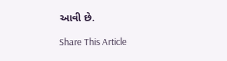આવી છે.

Share This Article